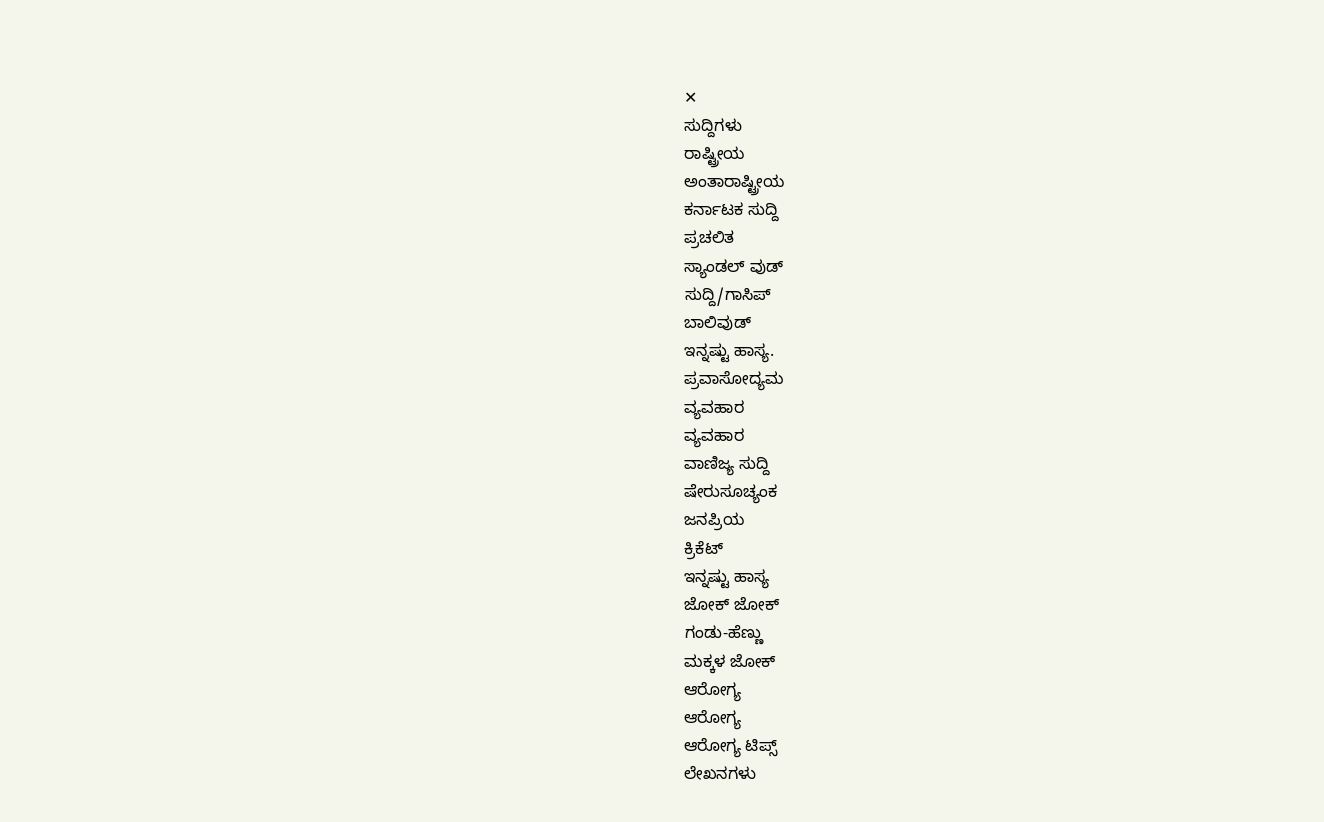✕
ಸುದ್ದಿಗಳು
ರಾಷ್ಟ್ರೀಯ
ಅಂತಾರಾಷ್ಟ್ರೀಯ
ಕರ್ನಾಟಕ ಸುದ್ದಿ
ಪ್ರಚಲಿತ
ಸ್ಯಾಂಡಲ್ ವುಡ್
ಸುದ್ದಿ/ಗಾಸಿಪ್
ಬಾಲಿವುಡ್
ಇನ್ನಷ್ಟು ಹಾಸ್ಯ.
ಪ್ರವಾಸೋದ್ಯಮ
ವ್ಯವಹಾರ
ವ್ಯವಹಾರ
ವಾಣಿಜ್ಯ ಸುದ್ದಿ
ಷೇರುಸೂಚ್ಯಂಕ
ಜನಪ್ರಿಯ
ಕ್ರಿಕೆಟ್
ಇನ್ನಷ್ಟು ಹಾಸ್ಯ
ಜೋಕ್ ಜೋಕ್
ಗಂಡು-ಹೆಣ್ಣು
ಮಕ್ಕಳ ಜೋಕ್
ಆರೋಗ್ಯ
ಆರೋಗ್ಯ
ಆರೋಗ್ಯ ಟಿಪ್ಸ್
ಲೇಖನಗಳು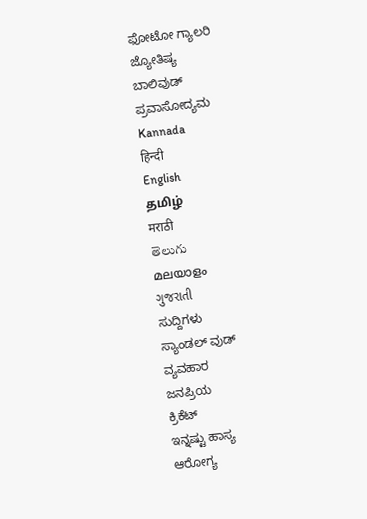ಫೋಟೋ ಗ್ಯಾಲರಿ
ಜ್ಯೋತಿಷ್ಯ
ಬಾಲಿವುಡ್
ಪ್ರವಾಸೋದ್ಯಮ
Kannada
हिन्दी
English
தமிழ்
मराठी
తెలుగు
മലയാളം
ગુજરાતી
ಸುದ್ದಿಗಳು
ಸ್ಯಾಂಡಲ್ ವುಡ್
ವ್ಯವಹಾರ
ಜನಪ್ರಿಯ
ಕ್ರಿಕೆಟ್
ಇನ್ನಷ್ಟು ಹಾಸ್ಯ
ಆರೋಗ್ಯ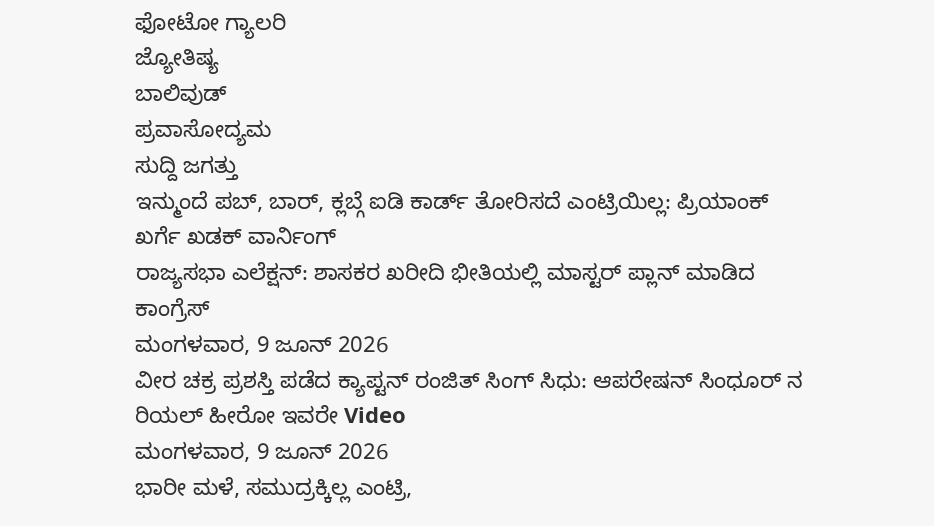ಫೋಟೋ ಗ್ಯಾಲರಿ
ಜ್ಯೋತಿಷ್ಯ
ಬಾಲಿವುಡ್
ಪ್ರವಾಸೋದ್ಯಮ
ಸುದ್ದಿ ಜಗತ್ತು
ಇನ್ಮುಂದೆ ಪಬ್, ಬಾರ್, ಕ್ಲಬ್ಗೆ ಐಡಿ ಕಾರ್ಡ್ ತೋರಿಸದೆ ಎಂಟ್ರಿಯಿಲ್ಲ: ಪ್ರಿಯಾಂಕ್ ಖರ್ಗೆ ಖಡಕ್ ವಾರ್ನಿಂಗ್
ರಾಜ್ಯಸಭಾ ಎಲೆಕ್ಷನ್: ಶಾಸಕರ ಖರೀದಿ ಭೀತಿಯಲ್ಲಿ ಮಾಸ್ಟರ್ ಪ್ಲಾನ್ ಮಾಡಿದ ಕಾಂಗ್ರೆಸ್
ಮಂಗಳವಾರ, 9 ಜೂನ್ 2026
ವೀರ ಚಕ್ರ ಪ್ರಶಸ್ತಿ ಪಡೆದ ಕ್ಯಾಪ್ಟನ್ ರಂಜಿತ್ ಸಿಂಗ್ ಸಿಧು: ಆಪರೇಷನ್ ಸಿಂಧೂರ್ ನ ರಿಯಲ್ ಹೀರೋ ಇವರೇ Video
ಮಂಗಳವಾರ, 9 ಜೂನ್ 2026
ಭಾರೀ ಮಳೆ, ಸಮುದ್ರಕ್ಕಿಲ್ಲ ಎಂಟ್ರಿ,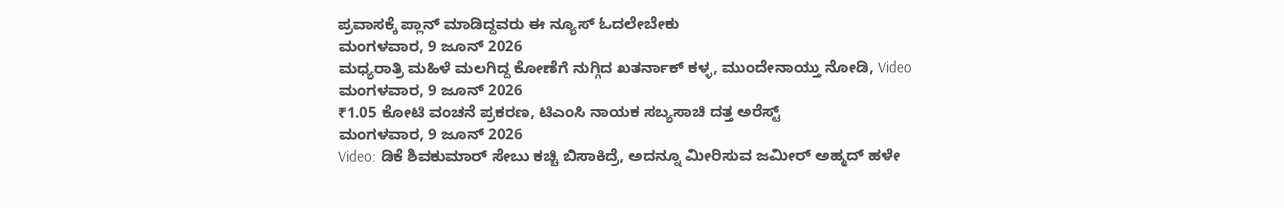ಪ್ರವಾಸಕ್ಕೆ ಪ್ಲಾನ್ ಮಾಡಿದ್ದವರು ಈ ನ್ಯೂಸ್ ಓದಲೇಬೇಕು
ಮಂಗಳವಾರ, 9 ಜೂನ್ 2026
ಮಧ್ಯರಾತ್ರಿ ಮಹಿಳೆ ಮಲಗಿದ್ದ ಕೋಣೆಗೆ ನುಗ್ಗಿದ ಖತರ್ನಾಕ್ ಕಳ್ಳ, ಮುಂದೇನಾಯ್ತು ನೋಡಿ, Video
ಮಂಗಳವಾರ, 9 ಜೂನ್ 2026
₹1.05 ಕೋಟಿ ವಂಚನೆ ಪ್ರಕರಣ, ಟಿಎಂಸಿ ನಾಯಕ ಸಬ್ಯಸಾಚಿ ದತ್ತ ಅರೆಸ್ಟ್
ಮಂಗಳವಾರ, 9 ಜೂನ್ 2026
Video: ಡಿಕೆ ಶಿವಕುಮಾರ್ ಸೇಬು ಕಚ್ಚಿ ಬಿಸಾಕಿದ್ರೆ, ಅದನ್ನೂ ಮೀರಿಸುವ ಜಮೀರ್ ಅಹ್ಮದ್ ಹಳೇ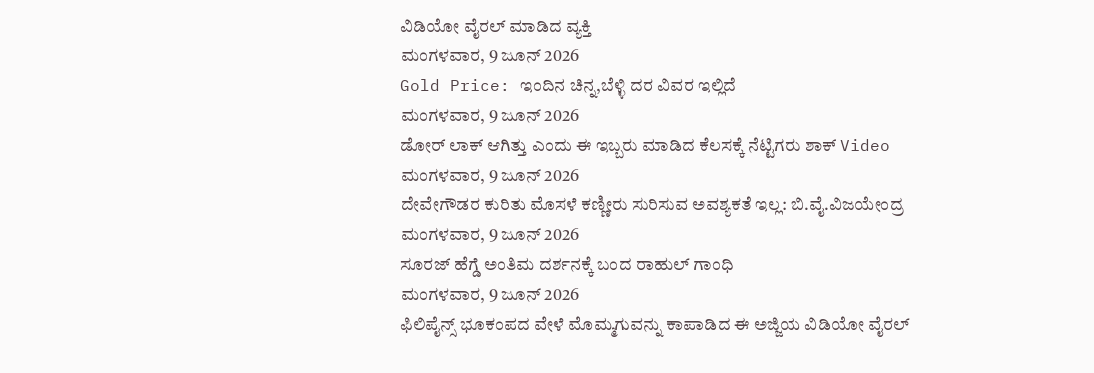ವಿಡಿಯೋ ವೈರಲ್ ಮಾಡಿದ ವ್ಯಕ್ತಿ
ಮಂಗಳವಾರ, 9 ಜೂನ್ 2026
Gold Price: ಇಂದಿನ ಚಿನ್ನ,ಬೆಳ್ಳಿ ದರ ವಿವರ ಇಲ್ಲಿದೆ
ಮಂಗಳವಾರ, 9 ಜೂನ್ 2026
ಡೋರ್ ಲಾಕ್ ಆಗಿತ್ತು ಎಂದು ಈ ಇಬ್ಬರು ಮಾಡಿದ ಕೆಲಸಕ್ಕೆ ನೆಟ್ಟಿಗರು ಶಾಕ್ Video
ಮಂಗಳವಾರ, 9 ಜೂನ್ 2026
ದೇವೇಗೌಡರ ಕುರಿತು ಮೊಸಳೆ ಕಣ್ಣೀರು ಸುರಿಸುವ ಅವಶ್ಯಕತೆ ಇಲ್ಲ: ಬಿ.ವೈ.ವಿಜಯೇಂದ್ರ
ಮಂಗಳವಾರ, 9 ಜೂನ್ 2026
ಸೂರಜ್ ಹೆಗ್ಡೆ ಅಂತಿಮ ದರ್ಶನಕ್ಕೆ ಬಂದ ರಾಹುಲ್ ಗಾಂಧಿ
ಮಂಗಳವಾರ, 9 ಜೂನ್ 2026
ಫಿಲಿಪೈನ್ಸ್ ಭೂಕಂಪದ ವೇಳೆ ಮೊಮ್ಮಗುವನ್ನು ಕಾಪಾಡಿದ ಈ ಅಜ್ಜಿಯ ವಿಡಿಯೋ ವೈರಲ್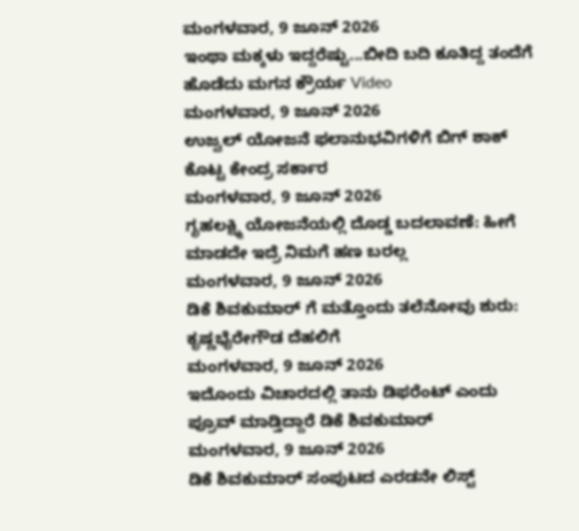ಮಂಗಳವಾರ, 9 ಜೂನ್ 2026
ಇಂಥಾ ಮಕ್ಕಳು ಇದ್ದರೆಷ್ಟು...ಬೀದಿ ಬದಿ ಕೂತಿದ್ದ ತಂದೆಗೆ ಹೊಡೆದು ಮಗನ ಕ್ರೌರ್ಯ Video
ಮಂಗಳವಾರ, 9 ಜೂನ್ 2026
ಉಜ್ವಲ್ ಯೋಜನೆ ಫಲಾನುಭವಿಗಳಿಗೆ ಬಿಗ್ ಶಾಕ್ ಕೊಟ್ಟ ಕೇಂದ್ರ ಸರ್ಕಾರ
ಮಂಗಳವಾರ, 9 ಜೂನ್ 2026
ಗೃಹಲಕ್ಷ್ಮಿ ಯೋಜನೆಯಲ್ಲಿ ದೊಡ್ಡ ಬದಲಾವಣೆ: ಹೀಗೆ ಮಾಡದೇ ಇದ್ರೆ ನಿಮಗೆ ಹಣ ಬರಲ್ಲ
ಮಂಗಳವಾರ, 9 ಜೂನ್ 2026
ಡಿಕೆ ಶಿವಕುಮಾರ್ ಗೆ ಮತ್ತೊಂದು ತಲೆನೋವು ಶುರು: ಕೃಷ್ಣಭೈರೇಗೌಡ ದೆಹಲಿಗೆ
ಮಂಗಳವಾರ, 9 ಜೂನ್ 2026
ಇದೊಂದು ವಿಚಾರದಲ್ಲಿ ತಾನು ಡಿಫರೆಂಟ್ ಎಂದು ಪ್ರೂವ್ ಮಾಡ್ತಿದ್ದಾರೆ ಡಿಕೆ ಶಿವಕುಮಾರ್
ಮಂಗಳವಾರ, 9 ಜೂನ್ 2026
ಡಿಕೆ ಶಿವಕುಮಾರ್ ಸಂಪುಟದ ಎರಡನೇ ಲಿಸ್ಟ್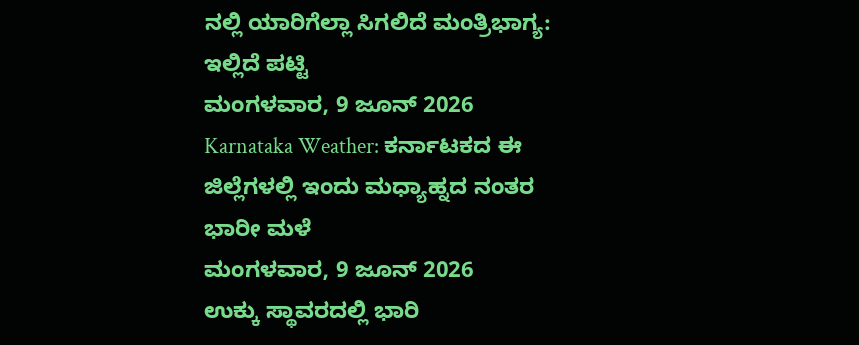ನಲ್ಲಿ ಯಾರಿಗೆಲ್ಲಾ ಸಿಗಲಿದೆ ಮಂತ್ರಿಭಾಗ್ಯ: ಇಲ್ಲಿದೆ ಪಟ್ಟಿ
ಮಂಗಳವಾರ, 9 ಜೂನ್ 2026
Karnataka Weather: ಕರ್ನಾಟಕದ ಈ ಜಿಲ್ಲೆಗಳಲ್ಲಿ ಇಂದು ಮಧ್ಯಾಹ್ನದ ನಂತರ ಭಾರೀ ಮಳೆ
ಮಂಗಳವಾರ, 9 ಜೂನ್ 2026
ಉಕ್ಕು ಸ್ಥಾವರದಲ್ಲಿ ಭಾರಿ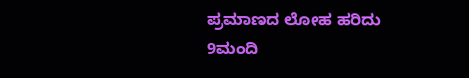ಪ್ರಮಾಣದ ಲೋಹ ಹರಿದು 9ಮಂದಿ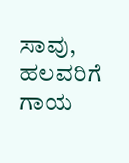ಸಾವು, ಹಲವರಿಗೆ ಗಾಯ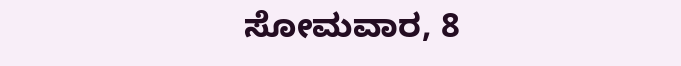ಸೋಮವಾರ, 8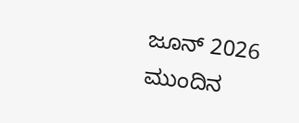ಜೂನ್ 2026
ಮುಂದಿನ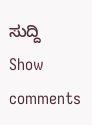ಸುದ್ದಿ
Show comments